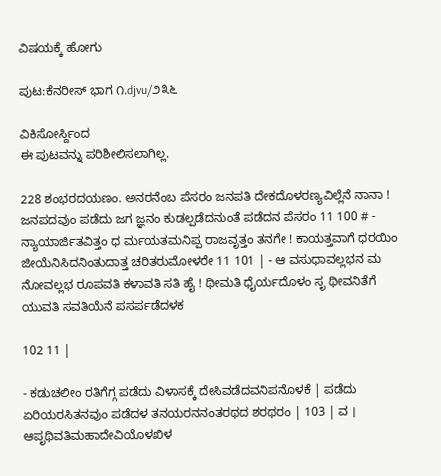ವಿಷಯಕ್ಕೆ ಹೋಗು

ಪುಟ:ಕೆನರೀಸ್ ಭಾಗ ೧.djvu/೨೩೬

ವಿಕಿಸೋರ್ಸ್ದಿಂದ
ಈ ಪುಟವನ್ನು ಪರಿಶೀಲಿಸಲಾಗಿಲ್ಲ.

228 ಶಂಭರದಯಣಂ. ಅನರನೆಂಬ ಪೆಸರಂ ಜನಪತಿ ದೇಕದೊಳರಣ್ಯವಿಲ್ಲೆನೆ ನಾನಾ ! ಜನಪದವುಂ ಪಡೆದು ಜಗ ಜ್ಞನಂ ಕುಡಲ್ಪಡೆದನುಂತೆ ಪಡೆದನ ಪೆಸರಂ 11 100 # - ನ್ಯಾಯಾರ್ಜಿತವಿತ್ತಂ ಧ ರ್ಮಯತಮನಿಪ್ಪ ರಾಜವೃತ್ತಂ ತನಗೇ ! ಕಾಯತ್ತವಾಗೆ ಧರಯಿಂ ಜೀಯೆನಿಸಿದನಿಂತುದಾತ್ತ ಚರಿತರುಮೋಳರೇ 11 101 | - ಆ ವಸುಧಾವಲ್ಲಭನ ಮ ನೋವಲ್ಲಭ ರೂಪವತಿ ಕಳಾವತಿ ಸತಿ ಹೈ ! ಥೀಮತಿ ಧೈರ್ಯದೊಳಂ ಸೃ ಥೀವನಿತೆಗೆ ಯುವತಿ ಸವತಿಯೆನೆ ಪಸರ್ಪಡೆದಳಕ

102 11 |

- ಕಡುಚಲೀಂ ರತಿಗೆಗ್ಗ ಪಡೆದು ವಿಳಾಸಕ್ಕೆ ದೇಸಿವಡೆದವನಿಪನೊಳಕೆ | ಪಡೆದು ಏರಿಯರಸಿತನವುಂ ಪಡೆದಳ ತನಯರನನಂತರಥದ ಶರಥರಂ | 103 | ವ । ಆಪೃಥಿವತಿಮಹಾದೇವಿಯೊಳಖಿಳ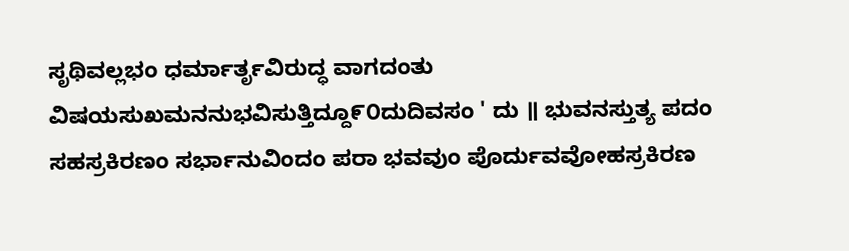ಸೃಥಿವಲ್ಲಭಂ ಧರ್ಮಾರ್ತೃವಿರುದ್ಧ ವಾಗದಂತು ವಿಷಯಸುಖಮನನುಭವಿಸುತ್ತಿದ್ದೂ೯೦ದುದಿವಸಂ ' ದು ॥ ಭುವನಸ್ತುತ್ಯ ಪದಂ ಸಹಸ್ರಕಿರಣಂ ಸರ್ಭಾನುವಿಂದಂ ಪರಾ ಭವವುಂ ಪೊರ್ದುವವೋಹಸ್ರಕಿರಣ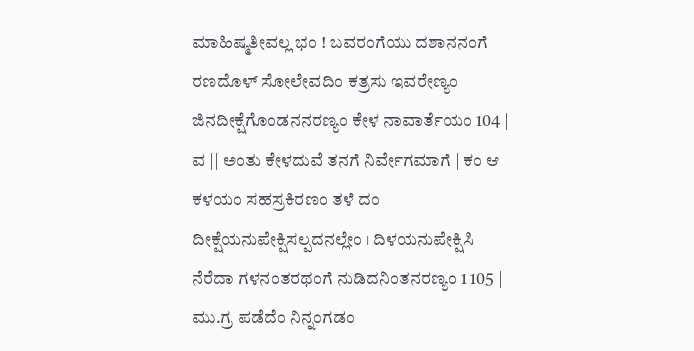ಮಾಹಿಷ್ಮತೀವಲ್ಲ ಭಂ ! ಬವರಂಗೆಯು ದಶಾನನಂಗೆ ರಣದೊಳ್ ಸೋಲೇವದಿಂ ಕತ್ರಸು ಇವರೇಣ್ಯಂ ಜಿನದೀಕ್ಷೆಗೊಂಡನನರಣ್ಯಂ ಕೇಳ ನಾವಾರ್ತೆಯಂ 104 | ವ || ಅಂತು ಕೇಳದುವೆ ತನಗೆ ನಿರ್ವೇಗಮಾಗೆ | ಕಂ ಆ ಕಳಯಂ ಸಹಸ್ರಕಿರಣಂ ತಳೆ ದಂ ದೀಕ್ಷೆಯನುಪೇಕ್ಷಿಸಲ್ಪದನಲ್ಲೇಂ । ದಿಳಯನುಪೇಕ್ಷಿಸಿ ನೆರೆದಾ ಗಳನಂತರಥಂಗೆ ನುಡಿದನಿಂತನರಣ್ಯಂ 1 105 | ಮು.ಗ್ರ ಪಡೆದೆಂ ನಿನ್ನಂಗಡಂ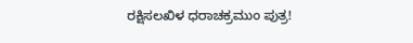ರಕ್ಷಿಸಲಖಿಳ ಧರಾಚಕ್ರಮುಂ ಪುತ್ರ!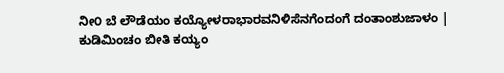ನೀ೦ ಬೆ ಲೌಡೆಯಂ ಕಯ್ಯೋಳರಾಭಾರವನಿಳಿಸೆನಗೆಂದಂಗೆ ದಂತಾಂಶುಜಾಳಂ | ಕುಡಿಮಿಂಚಂ ಬೀತಿ ಕಯ್ಯಂ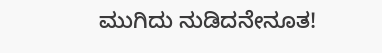ಮುಗಿದು ನುಡಿದನೇನೂತ!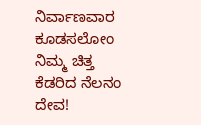ನಿರ್ವಾಣವಾರ ಕೂಡಸಲೋಂ ನಿಮ್ಮ ಚಿತ್ತ ಕೆಡರಿದ ನೆಲನಂ ದೇವ!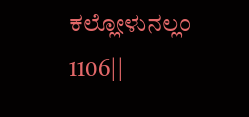ಕಲ್ಲೋಳುನಲ್ಲಂ 1106||